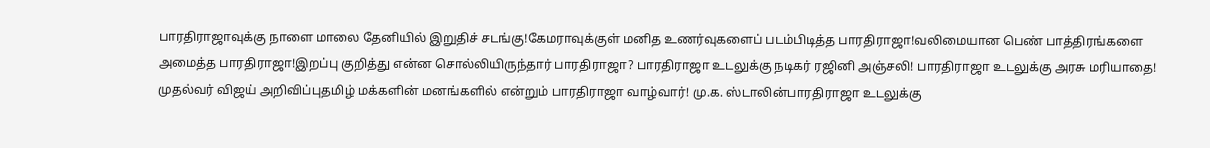பாரதிராஜாவுக்கு நாளை மாலை தேனியில் இறுதிச் சடங்கு!கேமராவுக்குள் மனித உணர்வுகளைப் படம்பிடித்த பாரதிராஜா!வலிமையான பெண் பாத்திரங்களை அமைத்த பாரதிராஜா!இறப்பு குறித்து என்ன சொல்லியிருந்தார் பாரதிராஜா? பாரதிராஜா உடலுக்கு நடிகர் ரஜினி அஞ்சலி! பாரதிராஜா உடலுக்கு அரசு மரியாதை! முதல்வர் விஜய் அறிவிப்புதமிழ் மக்களின் மனங்களில் என்றும் பாரதிராஜா வாழ்வார்! மு.க. ஸ்டாலின்பாரதிராஜா உடலுக்கு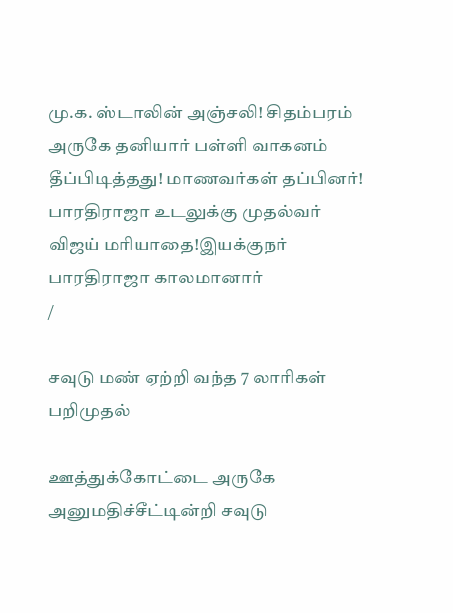மு.க. ஸ்டாலின் அஞ்சலி! சிதம்பரம் அருகே தனியார் பள்ளி வாகனம் தீப்பிடித்தது! மாணவர்கள் தப்பினர்! பாரதிராஜா உடலுக்கு முதல்வர் விஜய் மரியாதை!இயக்குநர் பாரதிராஜா காலமானார்
/

சவுடு மண் ஏற்றி வந்த 7 லாரிகள் பறிமுதல்

ஊத்துக்கோட்டை அருகே அனுமதிச்சீட்டின்றி சவுடு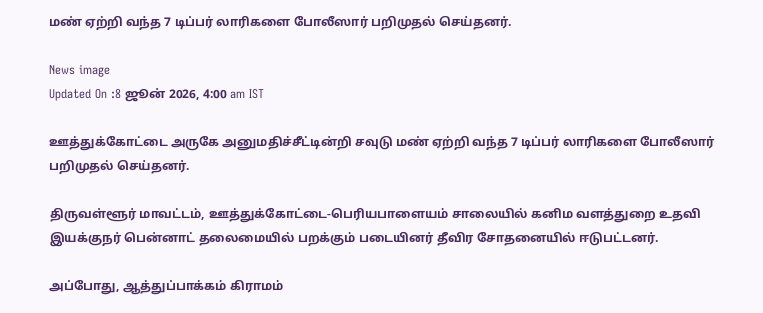மண் ஏற்றி வந்த 7 டிப்பர் லாரிகளை போலீஸார் பறிமுதல் செய்தனர்.

News image
Updated On :8 ஜூன் 2026, 4:00 am IST

ஊத்துக்கோட்டை அருகே அனுமதிச்சீட்டின்றி சவுடு மண் ஏற்றி வந்த 7 டிப்பர் லாரிகளை போலீஸார் பறிமுதல் செய்தனர்.

திருவள்ளூர் மாவட்டம், ஊத்துக்கோட்டை-பெரியபாளையம் சாலையில் கனிம வளத்துறை உதவி இயக்குநர் பென்னாட் தலைமையில் பறக்கும் படையினர் தீவிர சோதனையில் ஈடுபட்டனர்.

அப்போது, ஆத்துப்பாக்கம் கிராமம்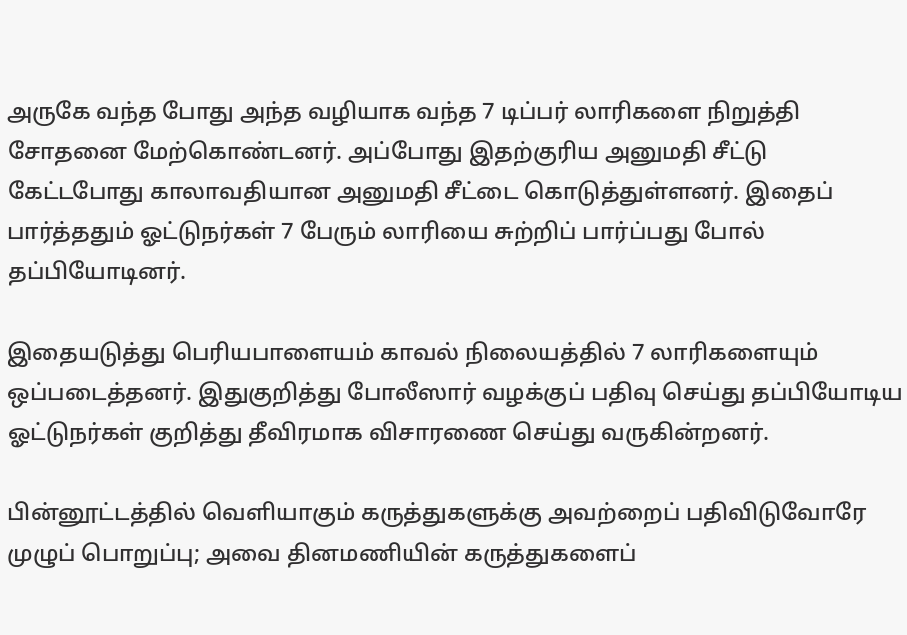அருகே வந்த போது அந்த வழியாக வந்த 7 டிப்பர் லாரிகளை நிறுத்தி சோதனை மேற்கொண்டனர். அப்போது இதற்குரிய அனுமதி சீட்டு கேட்டபோது காலாவதியான அனுமதி சீட்டை கொடுத்துள்ளனர். இதைப் பார்த்ததும் ஓட்டுநர்கள் 7 பேரும் லாரியை சுற்றிப் பார்ப்பது போல் தப்பியோடினர்.

இதையடுத்து பெரியபாளையம் காவல் நிலையத்தில் 7 லாரிகளையும் ஒப்படைத்தனர். இதுகுறித்து போலீஸார் வழக்குப் பதிவு செய்து தப்பியோடிய ஓட்டுநர்கள் குறித்து தீவிரமாக விசாரணை செய்து வருகின்றனர்.

பின்னூட்டத்தில் வெளியாகும் கருத்துகளுக்கு அவற்றைப் பதிவிடுவோரே முழுப் பொறுப்பு; அவை தினமணியின் கருத்துகளைப்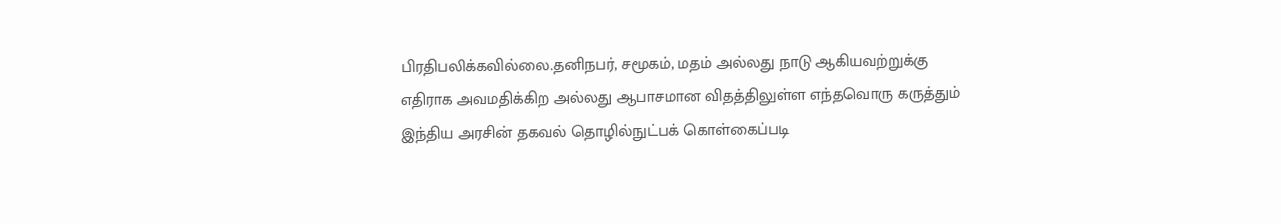பிரதிபலிக்கவில்லை.தனிநபர், சமூகம், மதம் அல்லது நாடு ஆகியவற்றுக்கு எதிராக அவமதிக்கிற அல்லது ஆபாசமான விதத்திலுள்ள எந்தவொரு கருத்தும் இந்திய அரசின் தகவல் தொழில்நுட்பக் கொள்கைப்படி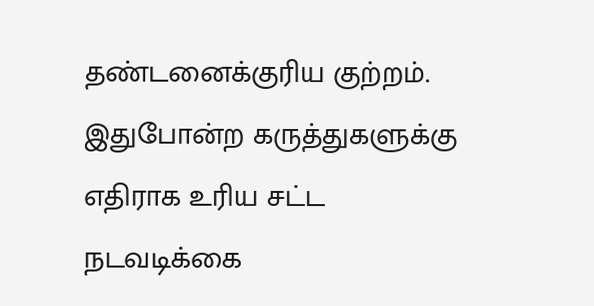தண்டனைக்குரிய குற்றம். இதுபோன்ற கருத்துகளுக்கு எதிராக உரிய சட்ட நடவடிக்கை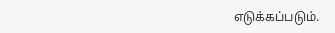எடுக்கப்படும்.